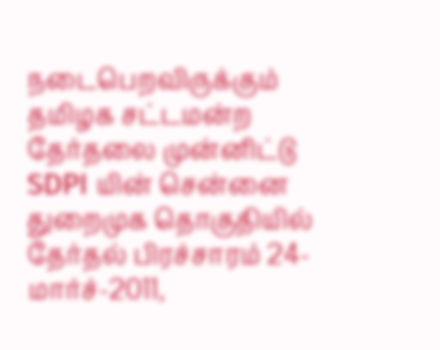நடைபெறவிருக்கும் தமிழக சட்டமன்ற தேர்தலை முன்னிட்டு SDPI யின் சென்னை துறைமுக தொகுதியில் தேர்தல் பிரச்சாரம் 24-மார்ச்-2011,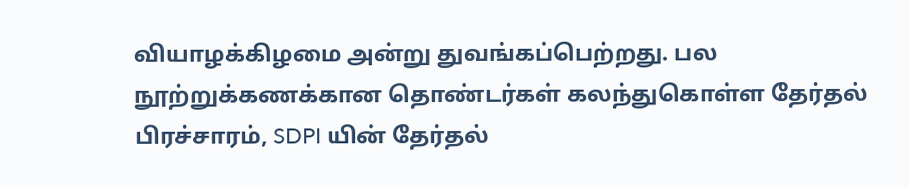வியாழக்கிழமை அன்று துவங்கப்பெற்றது. பல நூற்றுக்கணக்கான தொண்டர்கள் கலந்துகொள்ள தேர்தல் பிரச்சாரம், SDPI யின் தேர்தல்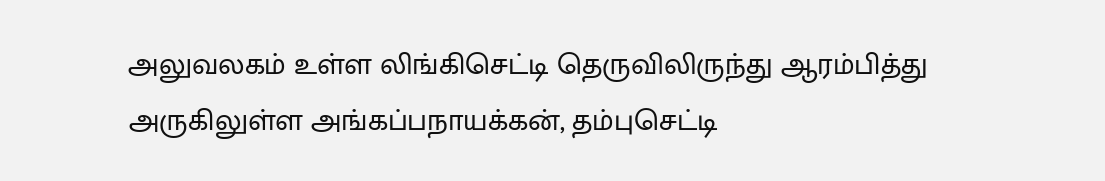அலுவலகம் உள்ள லிங்கிசெட்டி தெருவிலிருந்து ஆரம்பித்து அருகிலுள்ள அங்கப்பநாயக்கன், தம்புசெட்டி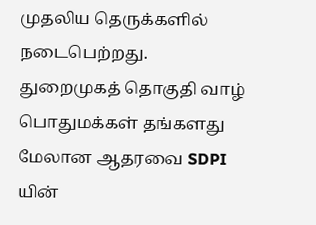முதலிய தெருக்களில் நடைபெற்றது. துறைமுகத் தொகுதி வாழ் பொதுமக்கள் தங்களது மேலான ஆதரவை SDPI யின்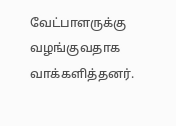வேட்பாளருக்கு வழங்குவதாக வாக்களித்தனர்.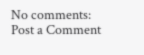No comments:
Post a Comment